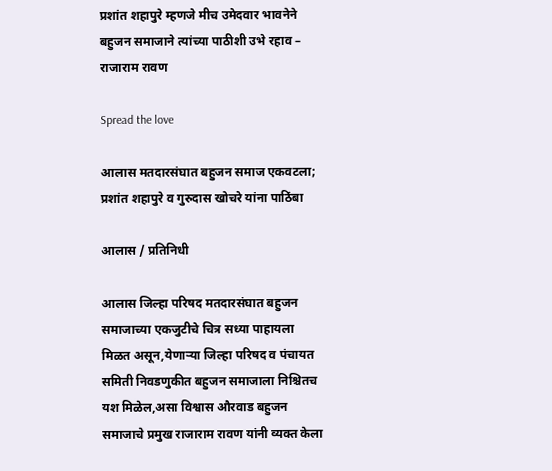प्रशांत शहापुरे म्हणजे मीच उमेदवार भावनेने बहुजन समाजाने त्यांच्या पाठीशी उभे रहाव – राजाराम रावण

Spread the love

आलास मतदारसंघात बहुजन समाज एकवटला; प्रशांत शहापुरे व गुरुदास खोचरे यांना पाठिंबा

आलास / प्रतिनिधी

आलास जिल्हा परिषद मतदारसंघात बहुजन समाजाच्या एकजुटीचे चित्र सध्या पाहायला मिळत असून,येणाऱ्या जिल्हा परिषद व पंचायत समिती निवडणुकीत बहुजन समाजाला निश्चितच यश मिळेल,असा विश्वास औरवाड बहुजन समाजाचे प्रमुख राजाराम रावण यांनी व्यक्त केला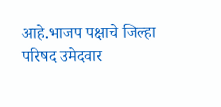आहे.भाजप पक्षाचे जिल्हा परिषद उमेदवार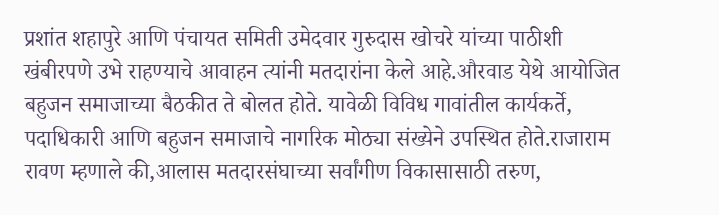प्रशांत शहापुरे आणि पंचायत समिती उमेदवार गुरुदास खोचरे यांच्या पाठीशी खंबीरपणे उभे राहण्याचे आवाहन त्यांनी मतदारांना केले आहे.औरवाड येथे आयोजित बहुजन समाजाच्या बैठकीत ते बोलत होते. यावेळी विविध गावांतील कार्यकर्ते, पदाधिकारी आणि बहुजन समाजाचे नागरिक मोठ्या संख्येने उपस्थित होते.राजाराम रावण म्हणाले की,आलास मतदारसंघाच्या सर्वांगीण विकासासाठी तरुण,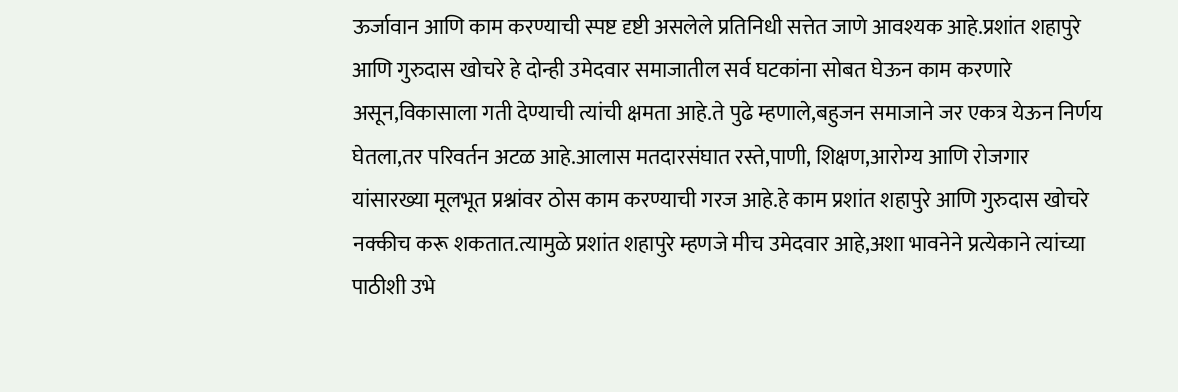ऊर्जावान आणि काम करण्याची स्पष्ट दृष्टी असलेले प्रतिनिधी सत्तेत जाणे आवश्यक आहे.प्रशांत शहापुरे आणि गुरुदास खोचरे हे दोन्ही उमेदवार समाजातील सर्व घटकांना सोबत घेऊन काम करणारे असून,विकासाला गती देण्याची त्यांची क्षमता आहे.ते पुढे म्हणाले,बहुजन समाजाने जर एकत्र येऊन निर्णय घेतला,तर परिवर्तन अटळ आहे.आलास मतदारसंघात रस्ते,पाणी, शिक्षण,आरोग्य आणि रोजगार यांसारख्या मूलभूत प्रश्नांवर ठोस काम करण्याची गरज आहे.हे काम प्रशांत शहापुरे आणि गुरुदास खोचरे नक्कीच करू शकतात.त्यामुळे प्रशांत शहापुरे म्हणजे मीच उमेदवार आहे,अशा भावनेने प्रत्येकाने त्यांच्या पाठीशी उभे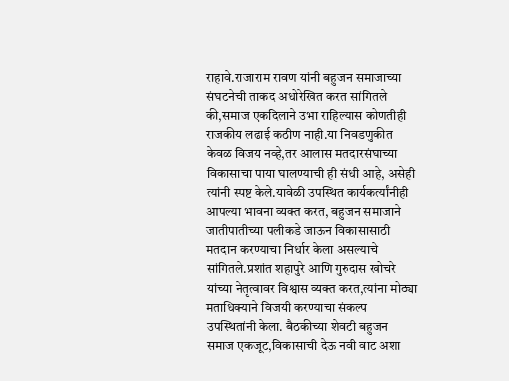राहावे.राजाराम रावण यांनी बहुजन समाजाच्या संघटनेची ताकद अधोरेखित करत सांगितले की,समाज एकदिलाने उभा राहिल्यास कोणतीही राजकीय लढाई कठीण नाही.या निवडणुकीत केवळ विजय नव्हे,तर आलास मतदारसंघाच्या विकासाचा पाया घालण्याची ही संधी आहे, असेही त्यांनी स्पष्ट केले.यावेळी उपस्थित कार्यकर्त्यांनीही आपल्या भावना व्यक्त करत, बहुजन समाजाने जातीपातीच्या पलीकडे जाऊन विकासासाठी मतदान करण्याचा निर्धार केला असल्याचे सांगितले.प्रशांत शहापुरे आणि गुरुदास खोचरे यांच्या नेतृत्वावर विश्वास व्यक्त करत,त्यांना मोठ्या मताधिक्याने विजयी करण्याचा संकल्प उपस्थितांनी केला. बैठकीच्या शेवटी बहुजन समाज एकजूट,विकासाची देऊ नवी वाट अशा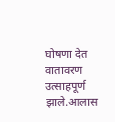घोषणा देत वातावरण उत्साहपूर्ण झाले.आलास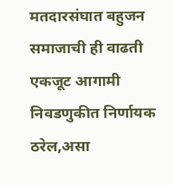मतदारसंघात बहुजन समाजाची ही वाढती एकजूट आगामी निवडणुकीत निर्णायक ठरेल,असा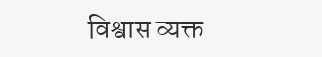विश्वास व्यक्त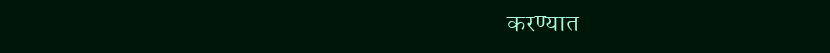करण्यात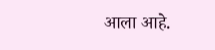आला आहे.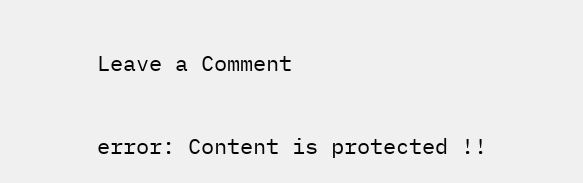Leave a Comment

error: Content is protected !!